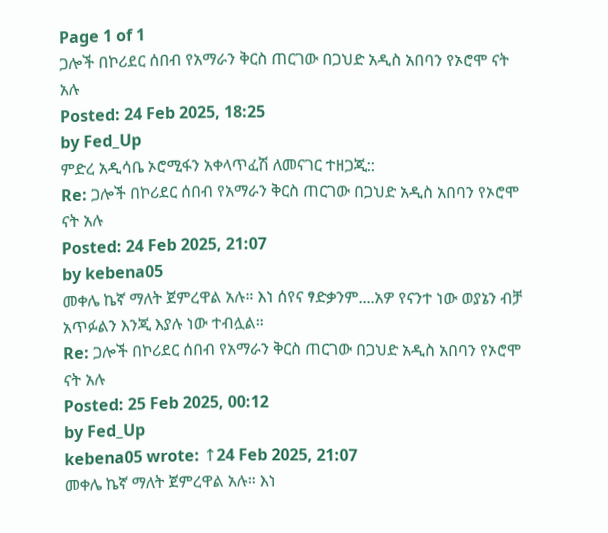Page 1 of 1
ጋሎች በኮሪደር ሰበብ የአማራን ቅርስ ጠርገው በጋህድ አዲስ አበባን የኦሮሞ ናት አሉ
Posted: 24 Feb 2025, 18:25
by Fed_Up
ምድረ አዲሳቤ ኦሮሚፋን አቀላጥፈሽ ለመናገር ተዘጋጂ::
Re: ጋሎች በኮሪደር ሰበብ የአማራን ቅርስ ጠርገው በጋህድ አዲስ አበባን የኦሮሞ ናት አሉ
Posted: 24 Feb 2025, 21:07
by kebena05
መቀሌ ኬኛ ማለት ጀምረዋል አሉ። እነ ሰየና ፃድቃንም....አዎ የናንተ ነው ወያኔን ብቻ አጥፉልን እንጂ እያሉ ነው ተብሏል።
Re: ጋሎች በኮሪደር ሰበብ የአማራን ቅርስ ጠርገው በጋህድ አዲስ አበባን የኦሮሞ ናት አሉ
Posted: 25 Feb 2025, 00:12
by Fed_Up
kebena05 wrote: ↑24 Feb 2025, 21:07
መቀሌ ኬኛ ማለት ጀምረዋል አሉ። እነ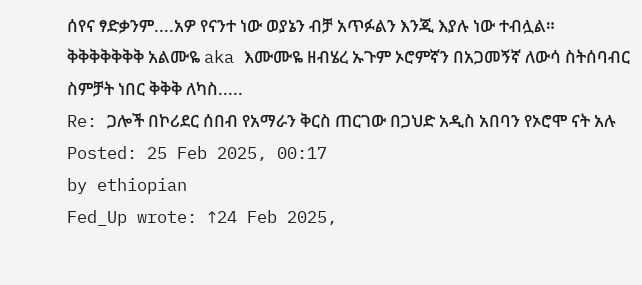ሰየና ፃድቃንም....አዎ የናንተ ነው ወያኔን ብቻ አጥፉልን እንጂ እያሉ ነው ተብሏል።
ቅቅቅቅቅቅቅ አልሙዬ aka እሙሙዬ ዘብሄረ ኡጉም ኦሮምኛን በአጋመኝኛ ለውሳ ስትሰባብር ስምቻት ነበር ቅቅቅ ለካስ.....
Re: ጋሎች በኮሪደር ሰበብ የአማራን ቅርስ ጠርገው በጋህድ አዲስ አበባን የኦሮሞ ናት አሉ
Posted: 25 Feb 2025, 00:17
by ethiopian
Fed_Up wrote: ↑24 Feb 2025,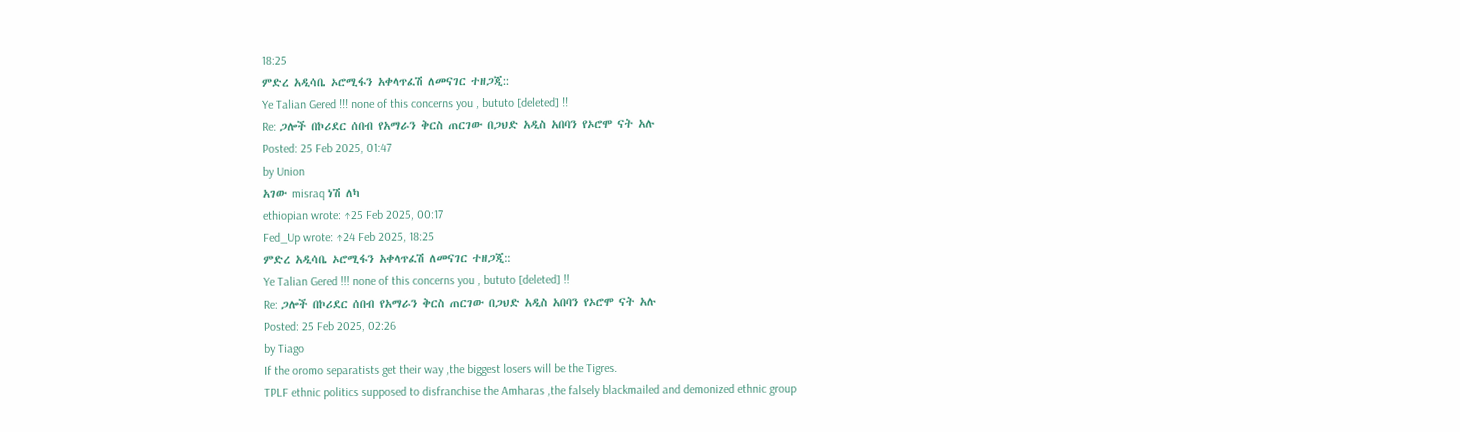18:25
ምድረ አዲሳቤ ኦሮሚፋን አቀላጥፈሽ ለመናገር ተዘጋጂ::
Ye Talian Gered !!! none of this concerns you , bututo [deleted] !!
Re: ጋሎች በኮሪደር ሰበብ የአማራን ቅርስ ጠርገው በጋህድ አዲስ አበባን የኦሮሞ ናት አሉ
Posted: 25 Feb 2025, 01:47
by Union
አገው misraq ነሽ ለካ
ethiopian wrote: ↑25 Feb 2025, 00:17
Fed_Up wrote: ↑24 Feb 2025, 18:25
ምድረ አዲሳቤ ኦሮሚፋን አቀላጥፈሽ ለመናገር ተዘጋጂ::
Ye Talian Gered !!! none of this concerns you , bututo [deleted] !!
Re: ጋሎች በኮሪደር ሰበብ የአማራን ቅርስ ጠርገው በጋህድ አዲስ አበባን የኦሮሞ ናት አሉ
Posted: 25 Feb 2025, 02:26
by Tiago
If the oromo separatists get their way ,the biggest losers will be the Tigres.
TPLF ethnic politics supposed to disfranchise the Amharas ,the falsely blackmailed and demonized ethnic group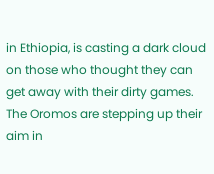in Ethiopia, is casting a dark cloud on those who thought they can get away with their dirty games.
The Oromos are stepping up their aim in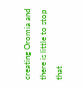creating Oromia and there is little to stop that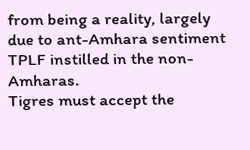from being a reality, largely due to ant-Amhara sentiment TPLF instilled in the non-Amharas.
Tigres must accept the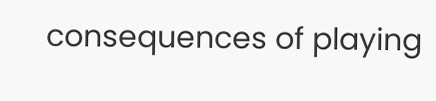consequences of playing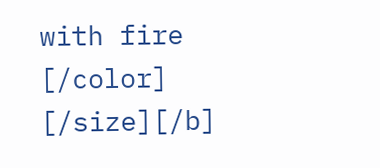with fire
[/color] [/size][/b]